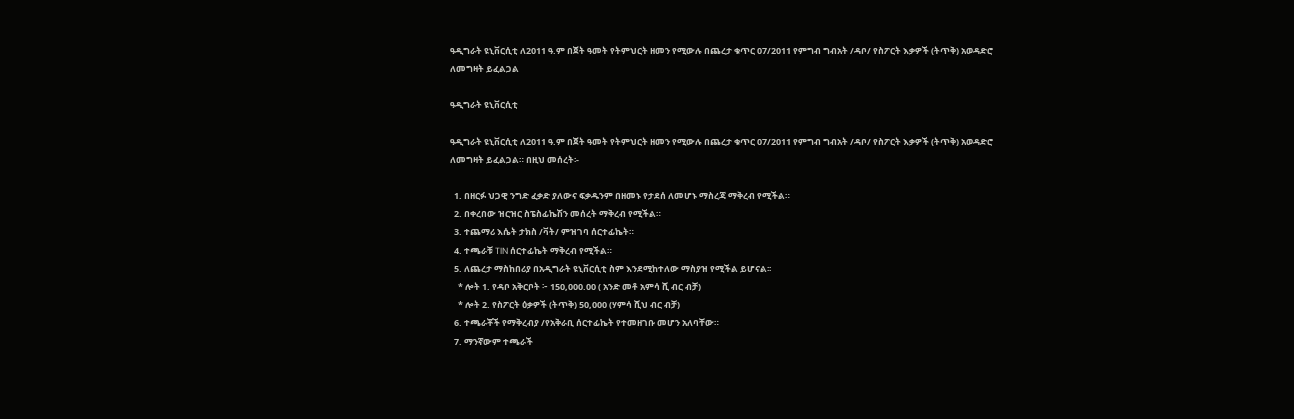ዓዲግራት ዩኒቨርሲቲ ለ2011 ዓ.ም በጀት ዓመት የትምህርት ዘመን የሚውሉ በጨረታ ቁጥር 07/2011 የምግብ ግብአት /ዳቦ/ የስፖርት እቃዎች (ትጥቅ) አወዳድሮ ለመግዛት ይፈልጋል

ዓዲግራት ዩኒቨርሲቲ

ዓዲግራት ዩኒቨርሲቲ ለ2011 ዓ.ም በጀት ዓመት የትምህርት ዘመን የሚውሉ በጨረታ ቁጥር 07/2011 የምግብ ግብአት /ዳቦ/ የስፖርት እቃዎች (ትጥቅ) አወዳድሮ ለመግዛት ይፈልጋል። በዚህ መሰረት፡-

  1. በዘርፉ ህጋዊ ንግድ ፈቃድ ያለውና ፍቃዱንም በዘመኑ የታደሰ ለመሆኑ ማስረጃ ማቅረብ የሚችል።
  2. በቀረበው ዝርዝር ስፔስፊኬሽን መሰረት ማቅረብ የሚችል።
  3. ተጨማሪ እሴት ታክስ /ቫት/ ምዝገባ ሰርተፊኬት።
  4. ተጫራቹ TIN ሰርተፊኬት ማቅረብ የሚችል።
  5. ለጨረታ ማስከበሪያ በአዲግራት ዩኒቨርሲቲ ስም እንደሚከተለው ማስያዝ የሚችል ይሆናል፡፡
    * ሎት 1. የዳቦ አቅርቦት ፦ 150,000.00 ( አንድ መቶ አምሳ ሺ ብር ብቻ)
    * ሎት 2. የስፖርት ዕቃዎች (ትጥቅ) 50,000 (ሃምሳ ሺህ ብር ብቻ)
  6. ተጫራቾች የማቅረብያ /የአቅራቢ ሰርተፊኬት የተመዘገቡ መሆን አለባቸው።
  7. ማንኛውም ተጫራች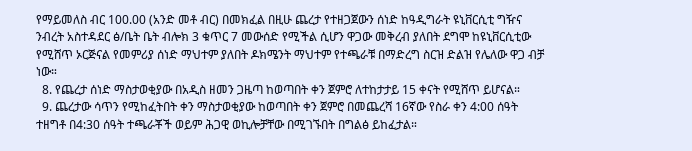የማይመለስ ብር 100.00 (አንድ መቶ ብር) በመክፈል በዚሁ ጨረታ የተዘጋጀውን ሰነድ ከዓዲግራት ዩኒቨርሲቲ ግዥና ንብረት አስተዳደር ፅ/ቤት ቤት ብሎክ 3 ቁጥር 7 መውሰድ የሚችል ሲሆን ዋጋው መቅረብ ያለበት ደግሞ ከዩኒቨርሲቲው የሚሸጥ ኦርጅናል የመምሪያ ሰነድ ማህተም ያለበት ዶክሜንት ማህተም የተጫራቹ በማድረግ ስርዝ ድልዝ የሌለው ዋጋ ብቻ ነው።
  8. የጨረታ ሰነድ ማስታወቂያው በአዲስ ዘመን ጋዜጣ ከወጣበት ቀን ጀምሮ ለተከታታይ 15 ቀናት የሚሸጥ ይሆናል።
  9. ጨረታው ሳጥን የሚከፈትበት ቀን ማስታወቂያው ከወጣበት ቀን ጀምሮ በመጨረሻ 16ኛው የስራ ቀን 4:00 ሰዓት ተዘግቶ በ4:30 ሰዓት ተጫራቾች ወይም ሕጋዊ ወኪሎቻቸው በሚገኙበት በግልፅ ይከፈታል።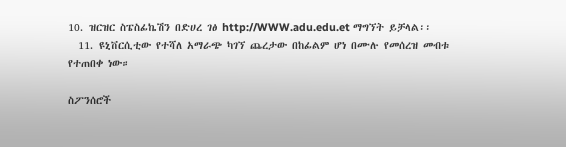10. ዝርዝር ስፔስፊኬሽን በድሀረ ገፅ http://WWW.adu.edu.et ማግኘት ይቻላል፡፡
  11. ዩኒቨርሲቲው የተሻለ አማራጭ ካገኘ ጨረታው በከፊልም ሆነ በሙሉ የመሰረዝ መብቱ የተጠበቀ ነው።

ስፖንሰሮች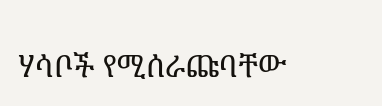ሃሳቦች የሚሰራጩባቸው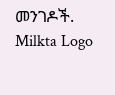መንገዶች.
Milkta Logo